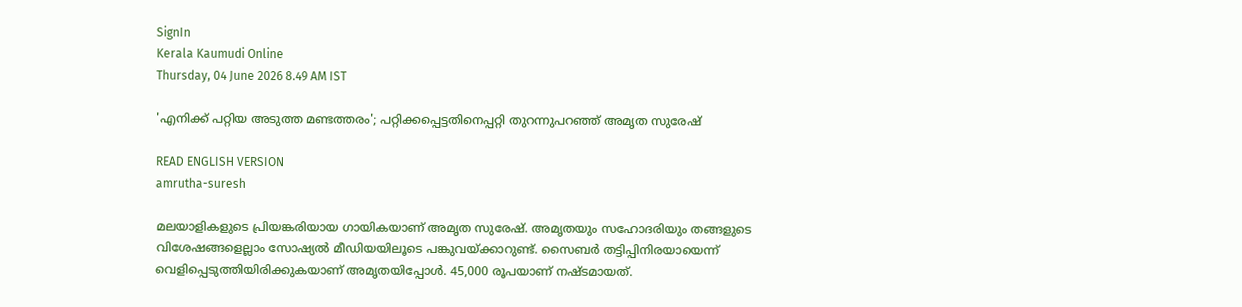SignIn
Kerala Kaumudi Online
Thursday, 04 June 2026 8.49 AM IST

'എനിക്ക് പറ്റിയ അടുത്ത മണ്ടത്തരം'; പറ്റിക്കപ്പെട്ടതിനെപ്പറ്റി തുറന്നുപറഞ്ഞ് അമൃത സുരേഷ്

READ ENGLISH VERSION
amrutha-suresh

മലയാളികളുടെ പ്രിയങ്കരിയായ ഗായികയാണ് അമൃത സുരേഷ്. അമൃതയും സഹോദരിയും തങ്ങളുടെ വിശേഷങ്ങളെല്ലാം സോഷ്യൽ മീഡിയയിലൂടെ പങ്കുവയ്ക്കാറുണ്ട്. സൈബർ തട്ടിപ്പിനിരയായെന്ന് വെളിപ്പെടുത്തിയിരിക്കുകയാണ് അമൃതയിപ്പോൾ. 45,000 രൂപയാണ് നഷ്ടമായത്.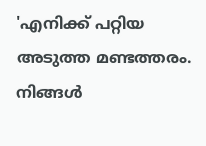'എനിക്ക് പറ്റിയ അടുത്ത മണ്ടത്തരം. നിങ്ങൾ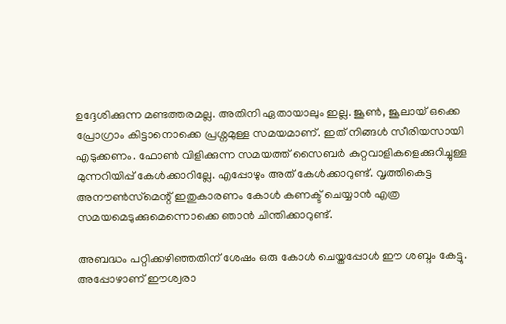ഉദ്ദേശിക്കുന്ന മണ്ടത്തരമല്ല. അതിനി ഏതായാലും ഇല്ല. ജൂൺ, ജൂലായ് ഒക്കെ പ്രോഗ്രാം കിട്ടാനൊക്കെ പ്രശ്നമുള്ള സമയമാണ്. ഇത് നിങ്ങൾ സീരിയസായി എടുക്കണം. ഫോൺ വിളിക്കുന്ന സമയത്ത് സൈബർ കുറ്റവാളികളെക്കുറിച്ചുള്ള മുന്നറിയിപ്പ് കേൾക്കാറില്ലേ. എപ്പോഴും അത് കേൾക്കാറുണ്ട്. വൃത്തികെട്ട അനൗൺസ്‌മെന്റ് ഇതുകാരണം കോൾ കണക്ട് ചെയ്യാൻ എത്ര സമയമെടുക്കുമെന്നൊക്കെ ഞാൻ ചിന്തിക്കാറുണ്ട്.

അബദ്ധം പറ്റിക്കഴിഞ്ഞതിന് ശേഷം ഒരു കോൾ ചെയ്തപ്പോൾ ഈ ശബ്ദം കേട്ടു. അപ്പോഴാണ് ഈശ്വരാ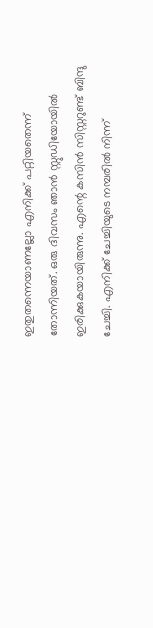ഇതുതന്നെയാണല്ലോ എനിക്ക് പറ്റിയതെന്ന് തോന്നിയത്. ഒരു ദിവസം ഞാൻ സ്റ്റുഡിയോയിൽ ഇരിക്കുകയായിരുന്നു. എന്റെ കസിൻ സിസ്റ്ററുണ്ട് ബിന്ദു ചേച്ചി. എനിക്ക് ചേച്ചിയുടെ നമ്പരിൽ നിന്ന്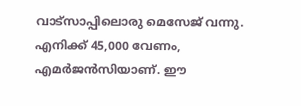വാട്സാപ്പിലൊരു മെസേജ് വന്നു. എനിക്ക് 45,000 വേണം, എമർജൻസിയാണ്. ഈ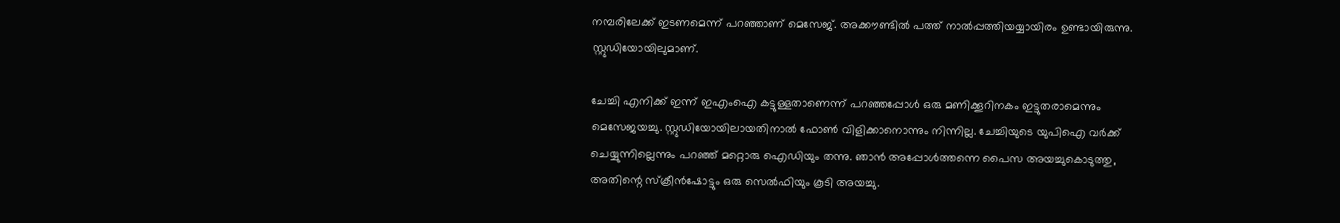നമ്പരിലേക്ക് ഇടണമെന്ന് പറഞ്ഞാണ് മെസേജ്. അക്കൗണ്ടിൽ പത്ത് നാൽപ്പത്തിയയ്യായിരം ഉണ്ടായിരുന്നു. സ്റ്റുഡിയോയിലുമാണ്.

ചേച്ചി എനിക്ക് ഇന്ന് ഇഎംഐ കട്ടുള്ളതാണെന്ന് പറഞ്ഞപ്പോൾ ഒരു മണിക്കൂറിനകം ഇട്ടുതരാമെന്നും മെസേജയച്ചു. സ്റ്റുഡിയോയിലായതിനാൽ ഫോൺ വിളിക്കാനൊന്നും നിന്നില്ല. ചേച്ചിയുടെ യുപിഐ വർക്ക് ചെയ്യുന്നില്ലെന്നും പറഞ്ഞ് മറ്റൊരു ഐഡിയും തന്നു. ഞാൻ അപ്പോൾത്തന്നെ പൈസ അയച്ചുകൊടുത്തു, അതിന്റെ സ്‌ക്രീൻഷോട്ടും ഒരു സെൽഫിയും കൂടി അയച്ചു.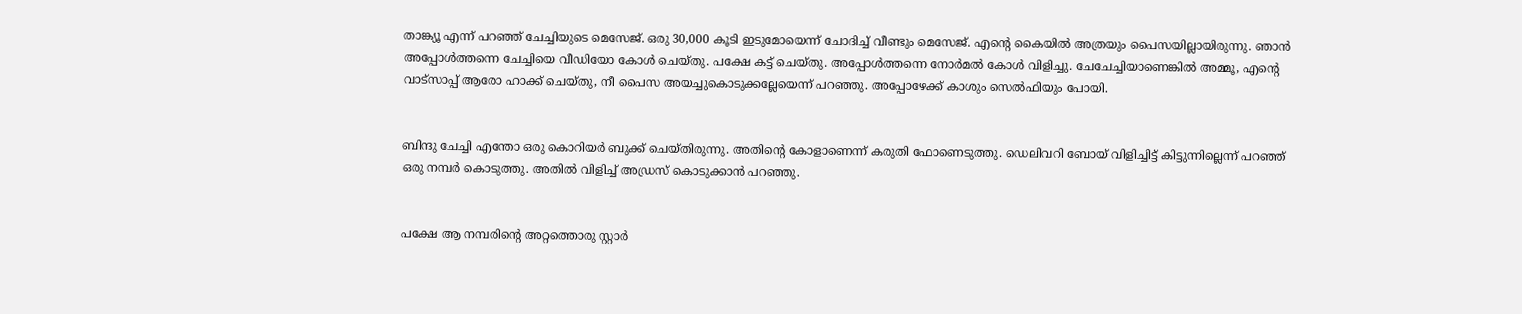താങ്ക്യൂ എന്ന് പറഞ്ഞ് ചേച്ചിയുടെ മെസേജ്. ഒരു 30,000 കൂടി ഇടുമോയെന്ന് ചോദിച്ച് വീണ്ടും മെസേജ്. എന്റെ കൈയിൽ അത്രയും പൈസയില്ലായിരുന്നു. ഞാൻ അപ്പോൾത്തന്നെ ചേച്ചിയെ വീഡിയോ കോൾ ചെയ്തു. പക്ഷേ കട്ട് ചെയ്തു. അപ്പോൾത്തന്നെ നോർമൽ കോൾ വിളിച്ചു. ചേചേച്ചിയാണെങ്കിൽ അമ്മൂ, എന്റെ വാട്സാപ്പ് ആരോ ഹാക്ക് ചെയ്തു, നീ പൈസ അയച്ചുകൊടുക്കല്ലേയെന്ന് പറഞ്ഞു. അപ്പോഴേക്ക് കാശും സെൽഫിയും പോയി.


ബിന്ദു ചേച്ചി എന്തോ ഒരു കൊറിയർ ബുക്ക് ചെയ്തിരുന്നു. അതിന്റെ കോളാണെന്ന് കരുതി ഫോണെടുത്തു. ഡെലിവറി ബോയ് വിളിച്ചിട്ട് കിട്ടുന്നില്ലെന്ന് പറഞ്ഞ് ഒരു നമ്പർ കൊടുത്തു. അതിൽ വിളിച്ച് അഡ്രസ് കൊടുക്കാൻ പറഞ്ഞു.


പക്ഷേ ആ നമ്പരിന്റെ അറ്റത്തൊരു സ്റ്റാർ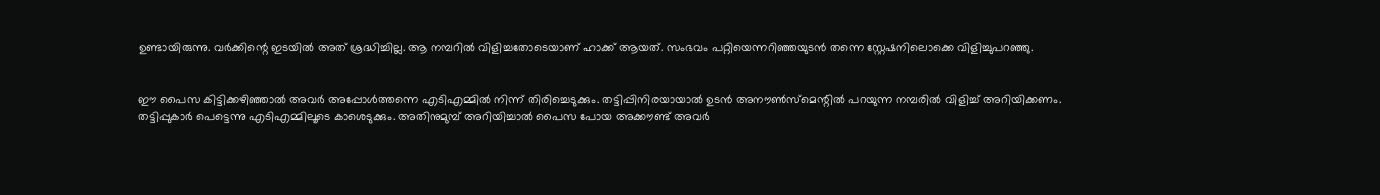ഉണ്ടായിരുന്നു. വർക്കിന്റെ ഇടയിൽ അത് ശ്രദ്ധിച്ചില്ല. ആ നമ്പറിൽ വിളിച്ചതോടെയാണ് ഹാക്ക് ആയത്. സംഭവം പറ്റിയെന്നറിഞ്ഞയുടൻ തന്നെ സ്റ്റേഷനിലൊക്കെ വിളിച്ചുപറഞ്ഞു.


ഈ പൈസ കിട്ടിക്കഴിഞ്ഞാൽ അവർ അപ്പോൾത്തന്നെ എടിഎമ്മിൽ നിന്ന് തിരിച്ചെടുക്കും. തട്ടിപ്പിനിരയായാൽ ഉടൻ അനൗൺസ്‌മെന്റിൽ പറയുന്ന നമ്പരിൽ വിളിച്ച് അറിയിക്കണം. തട്ടിപ്പുകാർ പെട്ടെന്നു എടിഎമ്മിലൂടെ കാശെടുക്കും. അതിനുമുമ്പ് അറിയിച്ചാൽ പൈസ പോയ അക്കൗണ്ട് അവർ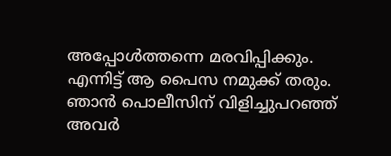അപ്പോൾത്തന്നെ മരവിപ്പിക്കും. എന്നിട്ട് ആ പൈസ നമുക്ക് തരും. ഞാൻ പൊലീസിന് വിളിച്ചുപറഞ്ഞ് അവർ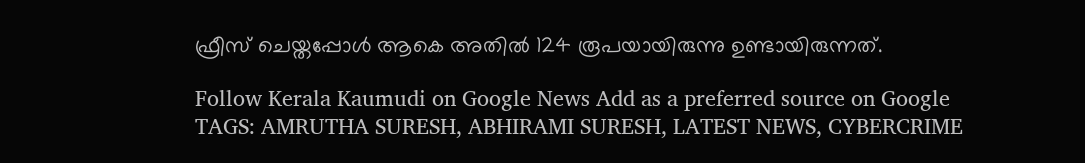ഫ്രീസ് ചെയ്തപ്പോൾ ആകെ അതിൽ 124 രൂപയായിരുന്നു ഉണ്ടായിരുന്നത്.

Follow Kerala Kaumudi on Google News Add as a preferred source on Google
TAGS: AMRUTHA SURESH, ABHIRAMI SURESH, LATEST NEWS, CYBERCRIME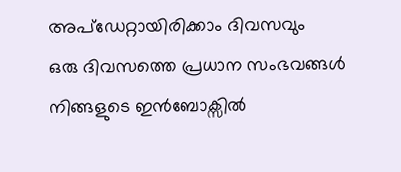അപ്ഡേറ്റായിരിക്കാം ദിവസവും
ഒരു ദിവസത്തെ പ്രധാന സംഭവങ്ങൾ നിങ്ങളുടെ ഇൻബോക്സിൽ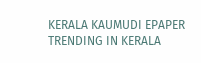KERALA KAUMUDI EPAPER
TRENDING IN KERALA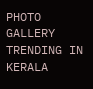PHOTO GALLERY
TRENDING IN KERALA